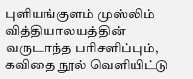புளியங்குளம் முஸ்லிம் வித்தியாலயத்தின் வருடாந்த பரிசளிப்பும், கவிதை நூல் வெளியிட்டு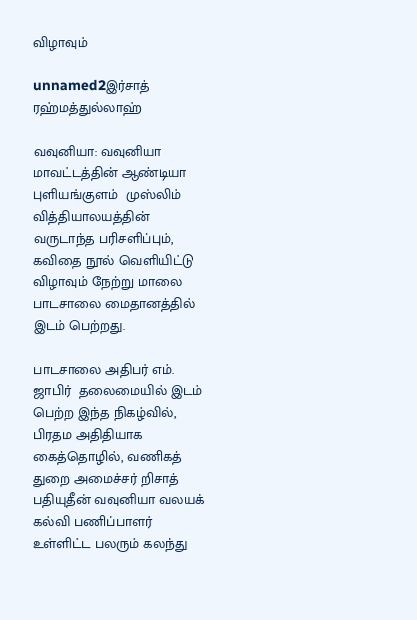விழாவும்

unnamed2இர்சாத் ரஹ்மத்துல்லாஹ்

வவுனியா: வவுனியா மாவட்டத்தின் ஆண்டியா புளியங்குளம்  முஸ்லிம் வித்தியாலயத்தின்  வருடாந்த பரிசளிப்பும், கவிதை நூல் வெளியிட்டு விழாவும் நேற்று மாலை பாடசாலை மைதானத்தில்  இடம் பெற்றது.

பாடசாலை அதிபர் எம். ஜாபிர்  தலைமையில் இடம் பெற்ற இந்த நிகழ்வில், பிரதம அதிதியாக கைத்தொழில், வணிகத் துறை அமைச்சர் றிசாத் பதியுதீன் வவுனியா வலயக் கல்வி பணிப்பாளர் உள்ளிட்ட பலரும் கலந்து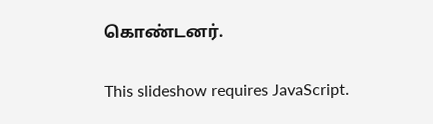கொண்டனர்.

This slideshow requires JavaScript.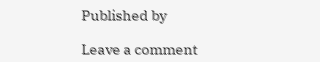Published by

Leave a comment